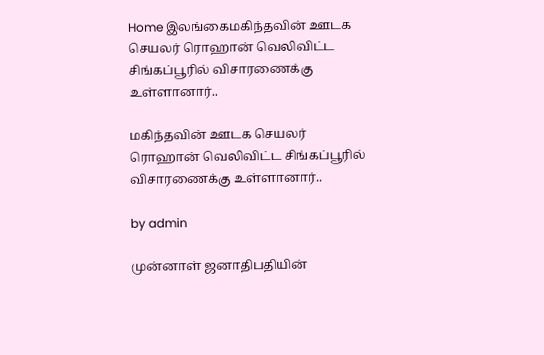Home இலங்கைமகிந்தவின் ஊடக செயலர் ரொஹான் வெலிவிட்ட சிங்கப்பூரில் விசாரணைக்கு உள்ளானார்..

மகிந்தவின் ஊடக செயலர் ரொஹான் வெலிவிட்ட சிங்கப்பூரில் விசாரணைக்கு உள்ளானார்..

by admin

முன்னாள் ஜனாதிபதியின்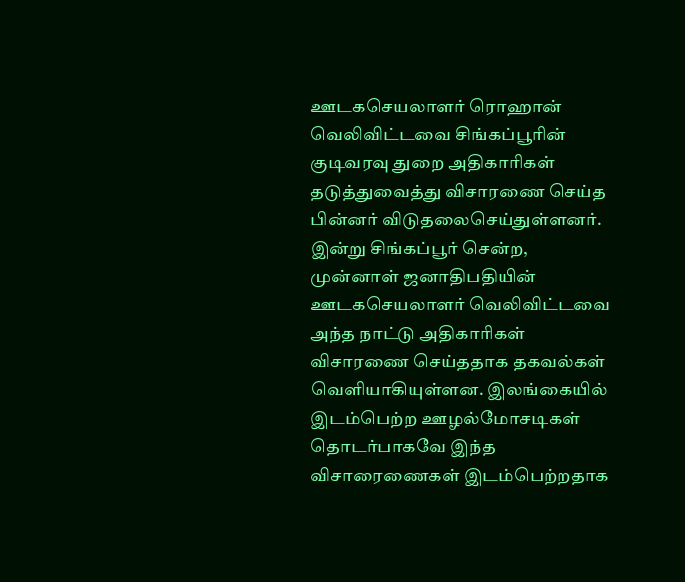ஊடகசெயலாளர் ரொஹான் வெலிவிட்டவை சிங்கப்பூரின் குடிவரவு துறை அதிகாரிகள் தடுத்துவைத்து விசாரணை செய்த பின்னர் விடுதலைசெய்துள்ளனர். இன்று சிங்கப்பூர் சென்ற, முன்னாள் ஜனாதிபதியின் ஊடகசெயலாளர் வெலிவிட்டவை அந்த நாட்டு அதிகாரிகள் விசாரணை செய்ததாக தகவல்கள் வெளியாகியுள்ளன. இலங்கையில் இடம்பெற்ற ஊழல்மோசடிகள் தொடர்பாகவே இந்த விசாரைணைகள் இடம்பெற்றதாக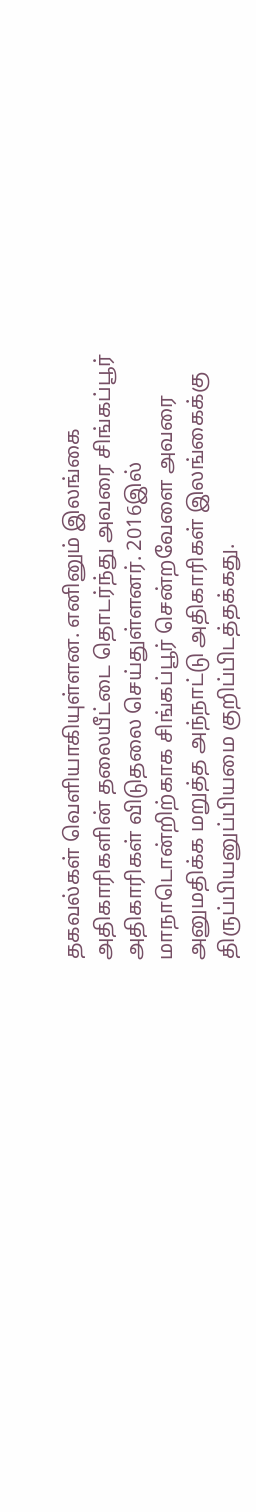தகவல்கள் வெளியாகியுள்ளன. எனினும் இலங்கை அதிகாரிகளின் தலையீட்டை தொடர்ந்து அவரை சிங்கப்பூர் அதிகாரிகள் விடுதலை செய்துள்ளனர். 2016இல் மாநாடொன்றிற்காக சிங்கப்பூர் சென்றவேளை அவரை அனுமதிக்க மறுத்த அந்நாட்டு அதிகாரிகள் இலங்கைக்கு திருப்பியனுப்பியமை குறிப்பிடத்தக்கது.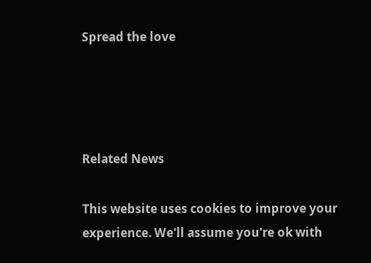Spread the love




Related News

This website uses cookies to improve your experience. We'll assume you're ok with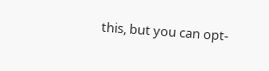this, but you can opt-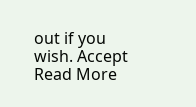out if you wish. Accept Read More